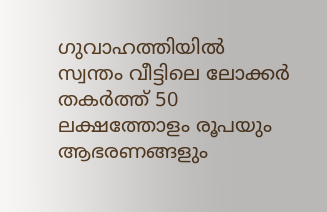ഗുവാഹത്തിയിൽ സ്വന്തം വീട്ടിലെ ലോക്കർ തകർത്ത് 50 ലക്ഷത്തോളം രൂപയും ആഭരണങ്ങളും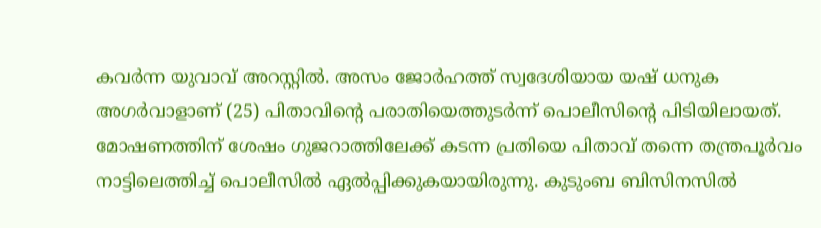കവർന്ന യുവാവ് അറസ്റ്റിൽ. അസം ജോർഹത്ത് സ്വദേശിയായ യഷ് ധനുക അഗർവാളാണ് (25) പിതാവിന്റെ പരാതിയെത്തുടർന്ന് പൊലീസിന്റെ പിടിയിലായത്. മോഷണത്തിന് ശേഷം ഗുജറാത്തിലേക്ക് കടന്ന പ്രതിയെ പിതാവ് തന്നെ തന്ത്രപൂർവം നാട്ടിലെത്തിച്ച് പൊലീസിൽ ഏൽപ്പിക്കുകയായിരുന്നു. കുടുംബ ബിസിനസിൽ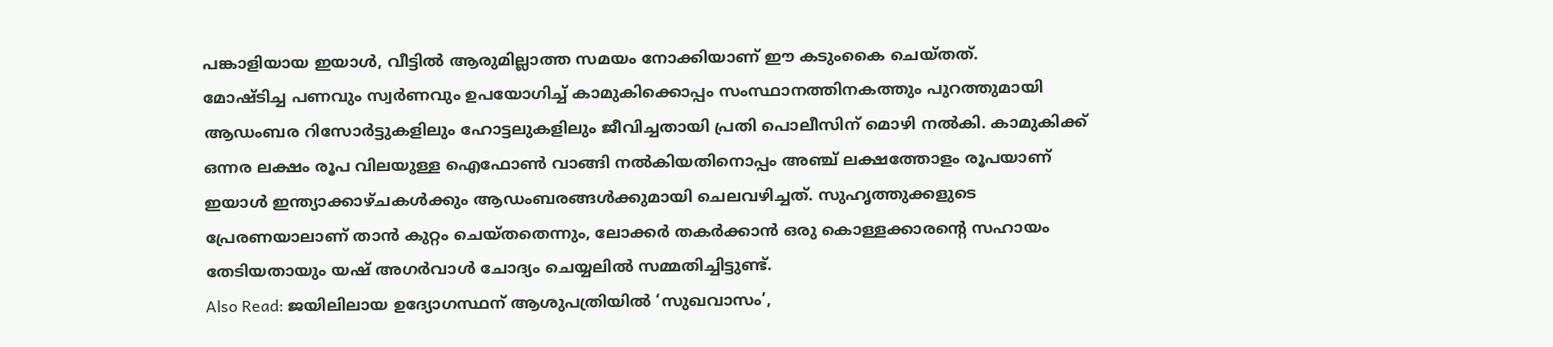പങ്കാളിയായ ഇയാൾ, വീട്ടിൽ ആരുമില്ലാത്ത സമയം നോക്കിയാണ് ഈ കടുംകൈ ചെയ്തത്.
മോഷ്ടിച്ച പണവും സ്വർണവും ഉപയോഗിച്ച് കാമുകിക്കൊപ്പം സംസ്ഥാനത്തിനകത്തും പുറത്തുമായി ആഡംബര റിസോർട്ടുകളിലും ഹോട്ടലുകളിലും ജീവിച്ചതായി പ്രതി പൊലീസിന് മൊഴി നൽകി. കാമുകിക്ക് ഒന്നര ലക്ഷം രൂപ വിലയുള്ള ഐഫോൺ വാങ്ങി നൽകിയതിനൊപ്പം അഞ്ച് ലക്ഷത്തോളം രൂപയാണ് ഇയാൾ ഇന്ത്യാക്കാഴ്ചകൾക്കും ആഡംബരങ്ങൾക്കുമായി ചെലവഴിച്ചത്. സുഹൃത്തുക്കളുടെ പ്രേരണയാലാണ് താൻ കുറ്റം ചെയ്തതെന്നും, ലോക്കർ തകർക്കാൻ ഒരു കൊള്ളക്കാരന്റെ സഹായം തേടിയതായും യഷ് അഗർവാൾ ചോദ്യം ചെയ്യലിൽ സമ്മതിച്ചിട്ടുണ്ട്.
Also Read: ജയിലിലായ ഉദ്യോഗസ്ഥന് ആശുപത്രിയിൽ ‘സുഖവാസം’,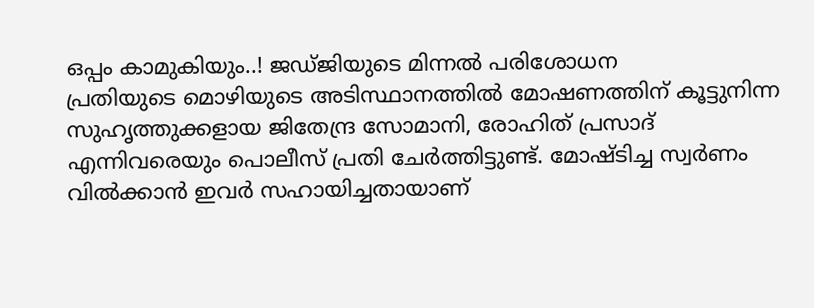ഒപ്പം കാമുകിയും..! ജഡ്ജിയുടെ മിന്നൽ പരിശോധന
പ്രതിയുടെ മൊഴിയുടെ അടിസ്ഥാനത്തിൽ മോഷണത്തിന് കൂട്ടുനിന്ന സുഹൃത്തുക്കളായ ജിതേന്ദ്ര സോമാനി, രോഹിത് പ്രസാദ് എന്നിവരെയും പൊലീസ് പ്രതി ചേർത്തിട്ടുണ്ട്. മോഷ്ടിച്ച സ്വർണം വിൽക്കാൻ ഇവർ സഹായിച്ചതായാണ്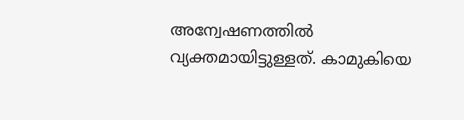അന്വേഷണത്തിൽ വ്യക്തമായിട്ടുള്ളത്. കാമുകിയെ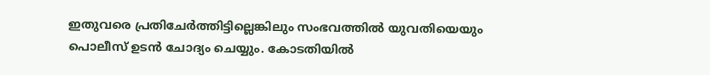ഇതുവരെ പ്രതിചേർത്തിട്ടില്ലെങ്കിലും സംഭവത്തിൽ യുവതിയെയും പൊലീസ് ഉടൻ ചോദ്യം ചെയ്യും. കോടതിയിൽ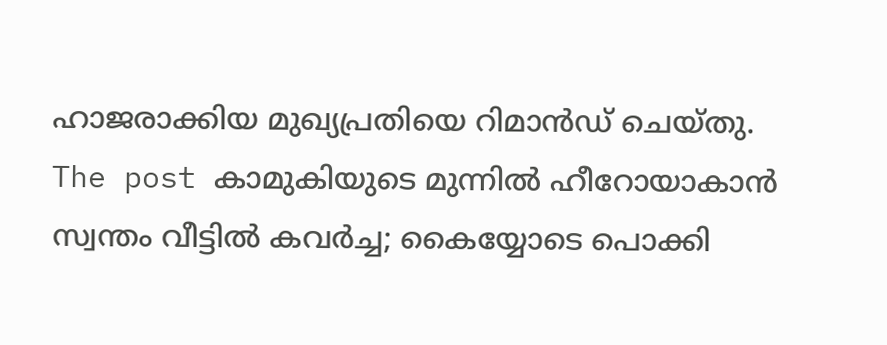ഹാജരാക്കിയ മുഖ്യപ്രതിയെ റിമാൻഡ് ചെയ്തു.
The post കാമുകിയുടെ മുന്നിൽ ഹീറോയാകാൻ സ്വന്തം വീട്ടിൽ കവർച്ച; കൈയ്യോടെ പൊക്കി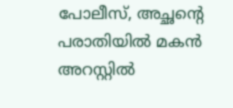പോലീസ്, അച്ഛന്റെ പരാതിയിൽ മകൻ അറസ്റ്റിൽ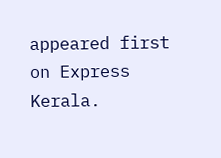appeared first on Express Kerala.